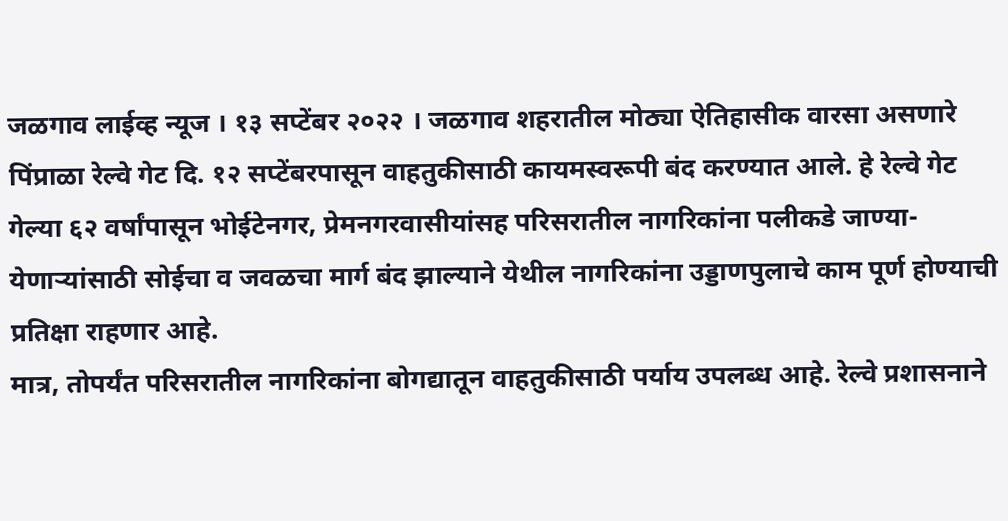जळगाव लाईव्ह न्यूज । १३ सप्टेंबर २०२२ । जळगाव शहरातील मोठ्या ऐतिहासीक वारसा असणारे पिंप्राळा रेल्वे गेट दि. १२ सप्टेंबरपासून वाहतुकीसाठी कायमस्वरूपी बंद करण्यात आले. हे रेल्वे गेट गेल्या ६२ वर्षांपासून भोईटेनगर, प्रेमनगरवासीयांसह परिसरातील नागरिकांना पलीकडे जाण्या-येणाऱ्यांसाठी सोईचा व जवळचा मार्ग बंद झाल्याने येथील नागरिकांना उड्डाणपुलाचे काम पूर्ण होण्याची प्रतिक्षा राहणार आहे.
मात्र, तोपर्यंत परिसरातील नागरिकांना बोगद्यातून वाहतुकीसाठी पर्याय उपलब्ध आहे. रेल्वे प्रशासनाने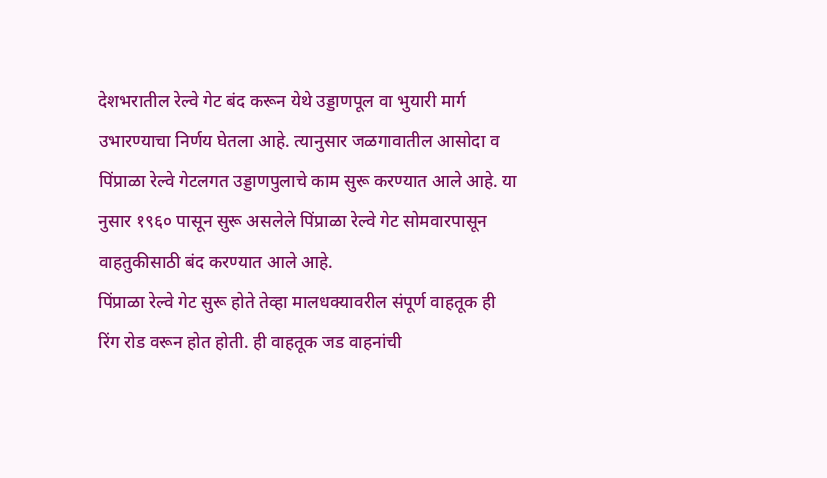देशभरातील रेल्वे गेट बंद करून येथे उड्डाणपूल वा भुयारी मार्ग उभारण्याचा निर्णय घेतला आहे. त्यानुसार जळगावातील आसोदा व पिंप्राळा रेल्वे गेटलगत उड्डाणपुलाचे काम सुरू करण्यात आले आहे. या नुसार १९६० पासून सुरू असलेले पिंप्राळा रेल्वे गेट सोमवारपासून वाहतुकीसाठी बंद करण्यात आले आहे.
पिंप्राळा रेल्वे गेट सुरू होते तेव्हा मालधक्यावरील संपूर्ण वाहतूक ही रिंग रोड वरून होत होती. ही वाहतूक जड वाहनांची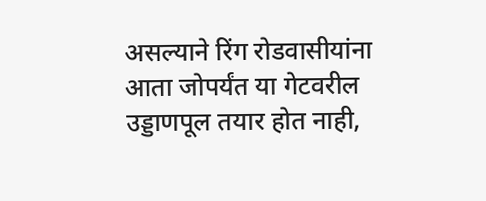असल्याने रिंग रोडवासीयांना आता जोपर्यंत या गेटवरील उड्डाणपूल तयार होत नाही,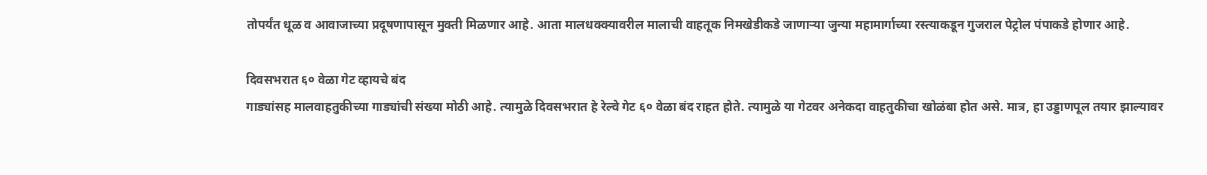तोपर्यंत धूळ व आवाजाच्या प्रदूषणापासून मुक्ती मिळणार आहे. आता मालधक्क्यावरील मालाची वाहतूक निमखेडीकडे जाणाऱ्या जुन्या महामार्गाच्या रस्त्याकडून गुजराल पेट्रोल पंपाकडे होणार आहे.

दिवसभरात ६० वेळा गेट व्हायचे बंद
गाड्यांसह मालवाहतुकीच्या गाड्यांची संख्या मोठी आहे. त्यामुळे दिवसभरात हे रेल्वे गेट ६० वेळा बंद राहत होते. त्यामुळे या गेटवर अनेकदा वाहतुकीचा खोळंबा होत असे. मात्र, हा उड्डाणपूल तयार झाल्यावर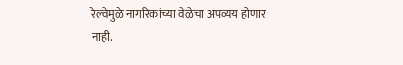रेल्वेमुळे नागरिकांच्या वेळेचा अपव्यय होणार नाही.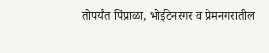तोपर्यंत पिंप्राळा, भोईटेनरगर व प्रेमनगरातील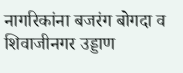नागरिकांना बजरंग बोगदा व शिवाजीनगर उड्डाण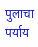पुलाचा पर्याय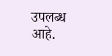उपलब्ध आहे.